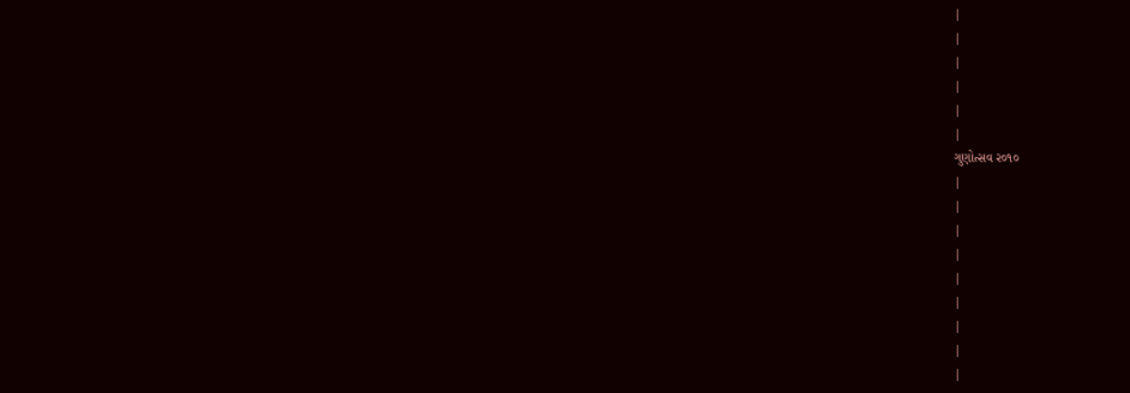|
|
|
|
|
|
ગુણોત્સવ ર૦૧૦
|
|
|
|
|
|
|
|
|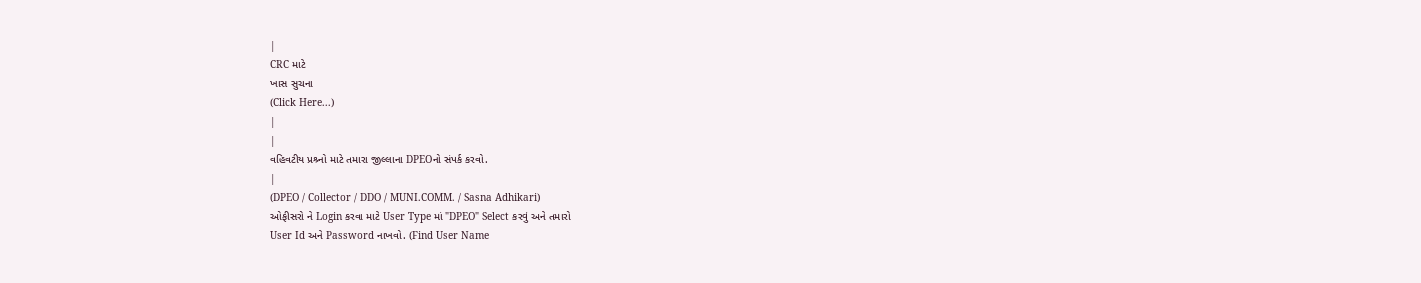|
CRC માટે
ખાસ સુચના
(Click Here...)
|
|
વહિવટીય પ્રશ્ર્નો માટે તમારા જીલ્લાના DPEOનો સંપર્ક કરવો.
|
(DPEO / Collector / DDO / MUNI.COMM. / Sasna Adhikari)
ઓફીસરો ને Login કરવા માટે User Type માં "DPEO" Select કરવું અને તમારો
User Id અને Password નાખવો. (Find User Name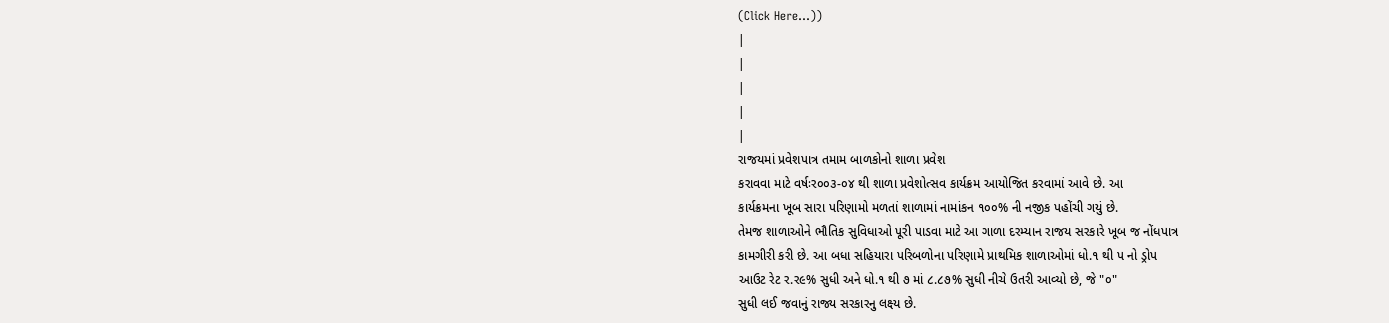(Click Here...))
|
|
|
|
|
રાજયમાં પ્રવેશપાત્ર તમામ બાળકોનો શાળા પ્રવેશ
કરાવવા માટે વર્ષઃર૦૦૩-૦૪ થી શાળા પ્રવેશોત્સવ કાર્યક્રમ આયોજિત કરવામાં આવે છે. આ
કાર્યક્રમના ખૂબ સારા પરિણામો મળતાં શાળામાં નામાંકન ૧૦૦% ની નજીક પહોંચી ગયું છે.
તેમજ શાળાઓને ભૌતિક સુવિધાઓ પૂરી પાડવા માટે આ ગાળા દરમ્યાન રાજય સરકારે ખૂબ જ નોંધપાત્ર
કામગીરી કરી છે. આ બધા સહિયારા પરિબળોના પરિણામે પ્રાથમિક શાળાઓમાં ધો.૧ થી પ નો ડ્રોપ
આઉટ રેટ ર.ર૯% સુધી અને ધો.૧ થી ૭ માં ૮.૮૭% સુધી નીચે ઉતરી આવ્યો છે, જે "૦"
સુધી લઈ જવાનું રાજ્ય સરકારનુ લક્ષ્ય છે.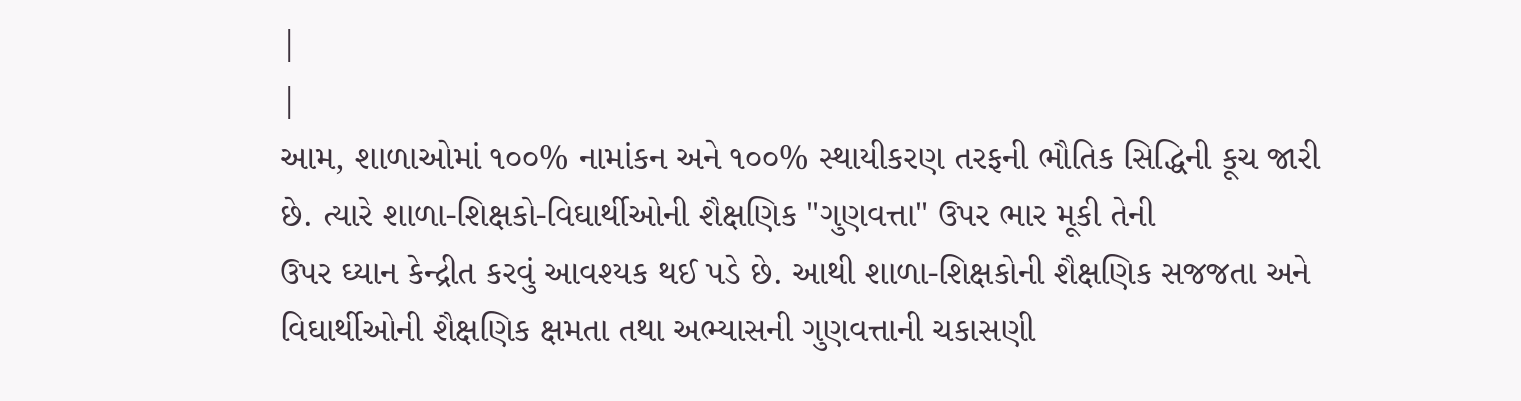|
|
આમ, શાળાઓમાં ૧૦૦% નામાંકન અને ૧૦૦% સ્થાયીકરણ તરફની ભૌતિક સિદ્ધિની કૂચ જારી
છે. ત્યારે શાળા-શિક્ષકો-વિઘાર્થીઓની શૈક્ષણિક "ગુણવત્તા" ઉપર ભાર મૂકી તેની
ઉપર ઘ્યાન કેન્દ્રીત કરવું આવશ્યક થઈ પડે છે. આથી શાળા-શિક્ષકોની શૈક્ષણિક સજજતા અને
વિઘાર્થીઓની શૈક્ષણિક ક્ષમતા તથા અભ્યાસની ગુણવત્તાની ચકાસણી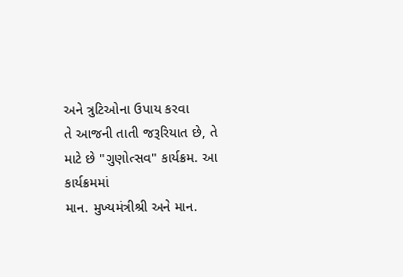અને ત્રુટિઓના ઉપાય કરવા
તે આજની તાતી જરૂરિયાત છે, તે માટે છે "ગુણોત્સવ" કાર્યક્રમ. આ કાર્યક્રમમાં
માન. મુખ્યમંત્રીશ્રી અને માન.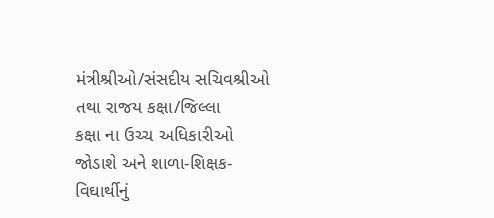મંત્રીશ્રીઓ/સંસદીય સચિવશ્રીઓ તથા રાજય કક્ષા/જિલ્લા
કક્ષા ના ઉચ્ચ અધિકારીઓ જોડાશે અને શાળા-શિક્ષક-વિઘાર્થીનું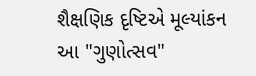શૈક્ષણિક દૃષ્ટિએ મૂલ્યાંકન
આ "ગુણોત્સવ"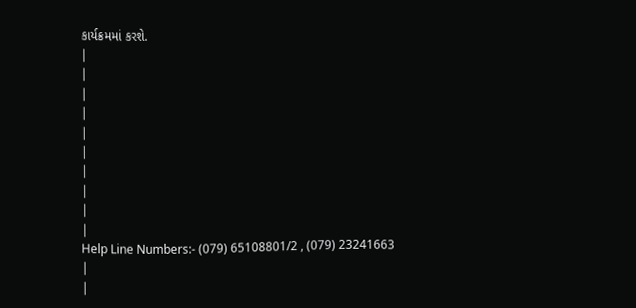કાર્યક્રમમાં કરશે.
|
|
|
|
|
|
|
|
|
|
Help Line Numbers:- (079) 65108801/2 , (079) 23241663
|
|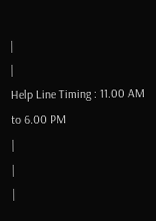|
|
Help Line Timing : 11.00 AM to 6.00 PM
|
|
|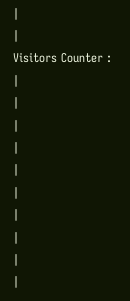|
|
Visitors Counter :
|
|
|
|
|
|
|
|
|
|